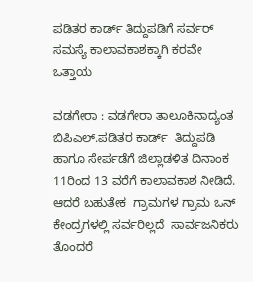ಪಡಿತರ ಕಾರ್ಡ್ ತಿದ್ದುಪಡಿಗೆ ಸರ್ವರ್‌ ಸಮಸ್ಯೆ ಕಾಲಾವಕಾಶಕ್ಕಾಗಿ ಕರವೇ ಒತ್ತಾಯ

ವಡಗೇರಾ : ವಡಗೇರಾ ತಾಲೂಕಿನಾದ್ಯಂತ ಬಿಪಿಎಲ್.ಪಡಿತರ ಕಾರ್ಡ್  ತಿದ್ದುಪಡಿ  ಹಾಗೂ ಸೇರ್ಪಡೆಗೆ ಜಿಲ್ಲಾಡಳಿತ ದಿನಾಂಕ 11ರಿಂದ 13 ವರೆಗೆ ಕಾಲಾವಕಾಶ ನೀಡಿದೆ. ಆದರೆ ಬಹುತೇಕ  ಗ್ರಾಮಗಳ ಗ್ರಾಮ ಒನ್ ಕೇಂದ್ರಗಳಲ್ಲಿ ಸರ್ವರಿಲ್ಲದೆ  ಸಾರ್ವಜನಿಕರು ತೊಂದರೆ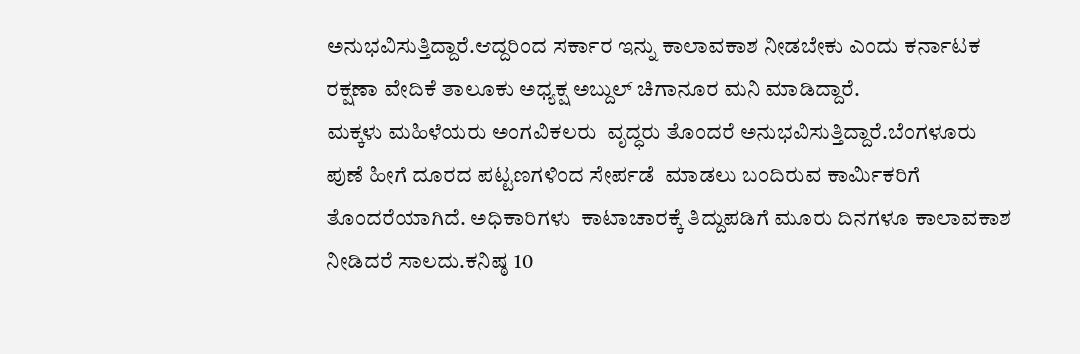ಅನುಭವಿಸುತ್ತಿದ್ದಾರೆ.ಆದ್ದರಿಂದ ಸರ್ಕಾರ ಇನ್ನು ಕಾಲಾವಕಾಶ ನೀಡಬೇಕು ಎಂದು ಕರ್ನಾಟಕ ರಕ್ಷಣಾ ವೇದಿಕೆ ತಾಲೂಕು ಅಧ್ಯಕ್ಷ ಅಬ್ದುಲ್ ಚಿಗಾನೂರ ಮನಿ ಮಾಡಿದ್ದಾರೆ.
ಮಕ್ಕಳು ಮಹಿಳೆಯರು ಅಂಗವಿಕಲರು  ವೃದ್ಧರು ತೊಂದರೆ ಅನುಭವಿಸುತ್ತಿದ್ದಾರೆ.ಬೆಂಗಳೂರು ಪುಣೆ ಹೀಗೆ ದೂರದ ಪಟ್ಟಣಗಳಿಂದ ಸೇರ್ಪಡೆ  ಮಾಡಲು ಬಂದಿರುವ ಕಾರ್ಮಿಕರಿಗೆ ತೊಂದರೆಯಾಗಿದೆ. ಅಧಿಕಾರಿಗಳು  ಕಾಟಾಚಾರಕ್ಕೆ ತಿದ್ದುಪಡಿಗೆ ಮೂರು ದಿನಗಳೂ ಕಾಲಾವಕಾಶ ನೀಡಿದರೆ ಸಾಲದು.ಕನಿಷ್ಠ 10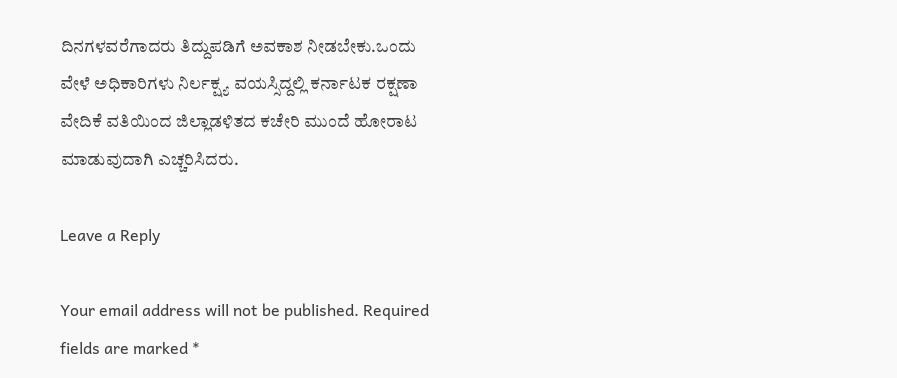ದಿನಗಳವರೆಗಾದರು ತಿದ್ದುಪಡಿಗೆ ಅವಕಾಶ ನೀಡಬೇಕು.ಒಂದು ವೇಳೆ ಅಧಿಕಾರಿಗಳು ನಿರ್ಲಕ್ಷ್ಯ ವಯಸ್ಸಿದ್ದಲ್ಲಿ ಕರ್ನಾಟಕ ರಕ್ಷಣಾ ವೇದಿಕೆ ವತಿಯಿಂದ ಜಿಲ್ಲಾಡಳಿತದ ಕಚೇರಿ ಮುಂದೆ ಹೋರಾಟ ಮಾಡುವುದಾಗಿ ಎಚ್ಚರಿಸಿದರು.

Leave a Reply

Your email address will not be published. Required fields are marked *